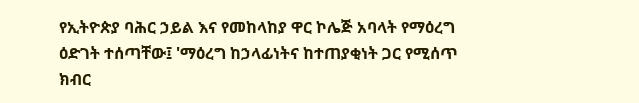የኢትዮጵያ ባሕር ኃይል እና የመከላከያ ዋር ኮሌጅ አባላት የማዕረግ ዕድገት ተሰጣቸው፤ 'ማዕረግ ከኃላፊነትና ከተጠያቂነት ጋር የሚሰጥ ክብር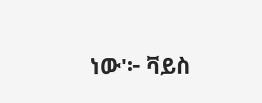ነው'፦ ቫይስ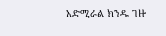አድሚራል ክንዱ ገዙ